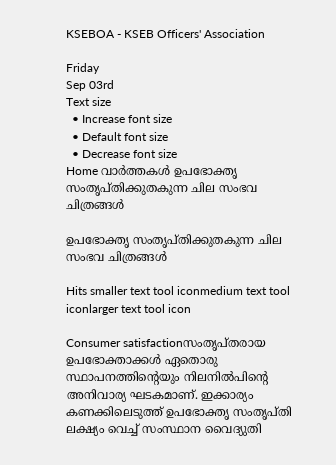KSEBOA - KSEB Officers' Association

Friday
Sep 03rd
Text size
  • Increase font size
  • Default font size
  • Decrease font size
Home വാര്‍ത്തകള്‍ ഉപഭോക്തൃ സംതൃപ്തിക്കുതകുന്ന ചില സംഭവ ചിത്രങ്ങള്‍

ഉപഭോക്തൃ സംതൃപ്തിക്കുതകുന്ന ചില സംഭവ ചിത്രങ്ങള്‍

Hits smaller text tool iconmedium text tool iconlarger text tool icon

Consumer satisfactionസംതൃപ്തരായ ഉപഭോക്താക്കള്‍ ഏതൊരു സ്ഥാപനത്തിന്റെയും നിലനില്‍പിന്റെ അനിവാര്യ ഘടകമാണ്. ഇക്കാര്യം കണക്കിലെടുത്ത് ഉപഭോക്തൃ സംതൃപ്തി ലക്ഷ്യം വെച്ച് സംസ്ഥാന വൈദ്യുതി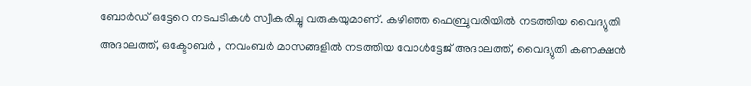ബോര്‍ഡ് ഒട്ടേറെ നടപടികള്‍ സ്വീകരിച്ചു വരുകയുമാണ്. കഴിഞ്ഞ ഫെബ്രുവരിയില്‍ നടത്തിയ വൈദ്യുതി അദാലത്ത്, ഒക്ടോബര്‍ , നവംബര്‍ മാസങ്ങളില്‍ നടത്തിയ വോള്‍ട്ടേജ് അദാലത്ത്, വൈദ്യുതി കണക്ഷന്‍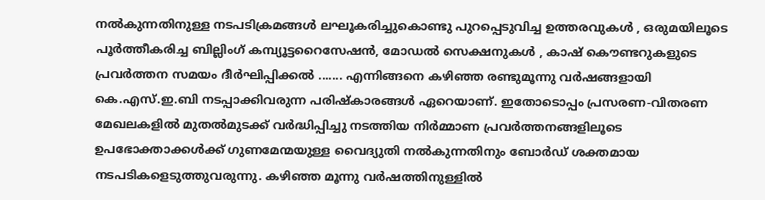നല്‍കുന്നതിനുള്ള നടപടിക്രമങ്ങള്‍ ലഘൂകരിച്ചുകൊണ്ടു പുറപ്പെടുവിച്ച ഉത്തരവുകള്‍ , ഒരുമയിലൂടെ പൂര്‍ത്തീകരിച്ച ബില്ലിംഗ് കമ്പ്യൂട്ടറൈസേഷന്‍, മോഡല്‍ സെക്ഷനുകള്‍ , കാഷ് കൌണ്ടറുകളുടെ പ്രവര്‍ത്തന സമയം ദീര്‍ഘിപ്പിക്കല്‍ ....... എന്നിങ്ങനെ കഴിഞ്ഞ രണ്ടുമൂന്നു വര്‍ഷങ്ങളായി കെ.എസ്.ഇ.ബി നടപ്പാക്കിവരുന്ന പരിഷ്കാരങ്ങള്‍ ഏറെയാണ്. ഇതോടൊപ്പം പ്രസരണ-വിതരണ മേഖലകളില്‍ മുതല്‍മുടക്ക് വര്‍ദ്ധിപ്പിച്ചു നടത്തിയ നിര്‍മ്മാണ പ്രവര്‍ത്തനങ്ങളിലൂടെ ഉപഭോക്താക്കള്‍ക്ക് ഗുണമേന്മയുള്ള വൈദ്യുതി നല്‍കുന്നതിനും ബോര്‍ഡ് ശക്തമായ നടപടികളെടുത്തുവരുന്നു. കഴിഞ്ഞ മൂന്നു വര്‍ഷത്തിനുള്ളില്‍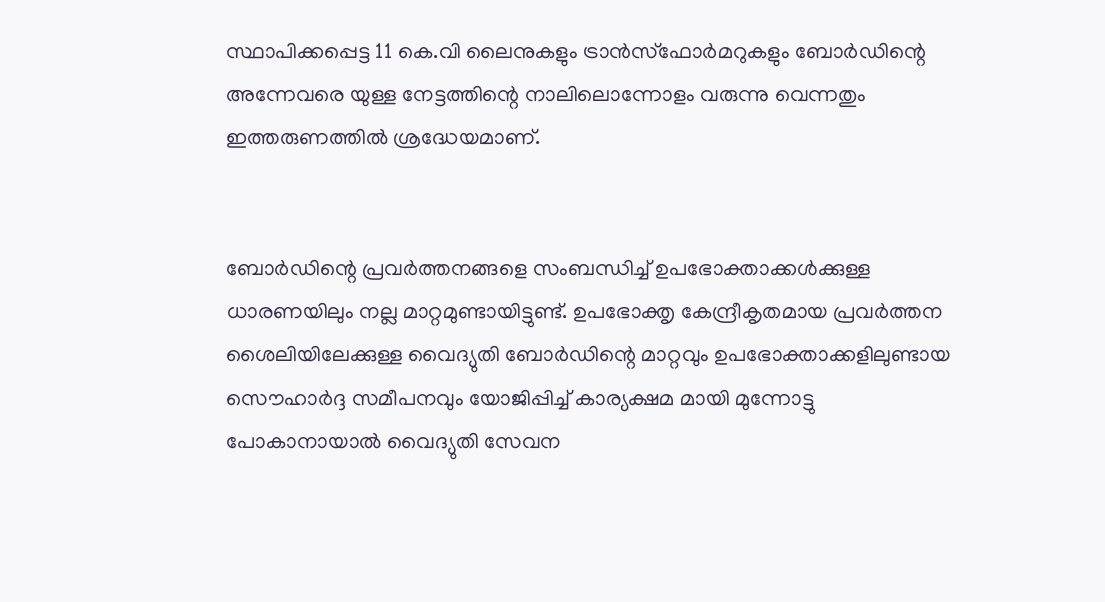സ്ഥാപിക്കപ്പെട്ട 11 കെ.വി ലൈനുകളും ട്രാന്‍സ്ഫോര്‍മറുകളും ബോര്‍ഡിന്റെ അന്നേവരെ യുള്ള നേട്ടത്തിന്റെ നാലിലൊന്നോളം വരുന്നു വെന്നതും ഇത്തരുണത്തില്‍ ശ്രദ്ധേയമാണ്.


ബോര്‍ഡിന്റെ പ്രവര്‍ത്തനങ്ങളെ സംബന്ധിച്ച് ഉപഭോക്താക്കള്‍ക്കുള്ള ധാരണയിലും നല്ല മാറ്റമുണ്ടായിട്ടുണ്ട്. ഉപഭോക്തൃ കേന്ദ്രീകൃതമായ പ്രവര്‍ത്തന ശൈലിയിലേക്കുള്ള വൈദ്യുതി ബോര്‍ഡിന്റെ മാറ്റവും ഉപഭോക്താക്കളിലുണ്ടായ സൌഹാര്‍ദ്ദ സമീപനവും യോജിപ്പിച്ച് കാര്യക്ഷമ മായി മുന്നോട്ടു പോകാനായാല്‍ വൈദ്യുതി സേവന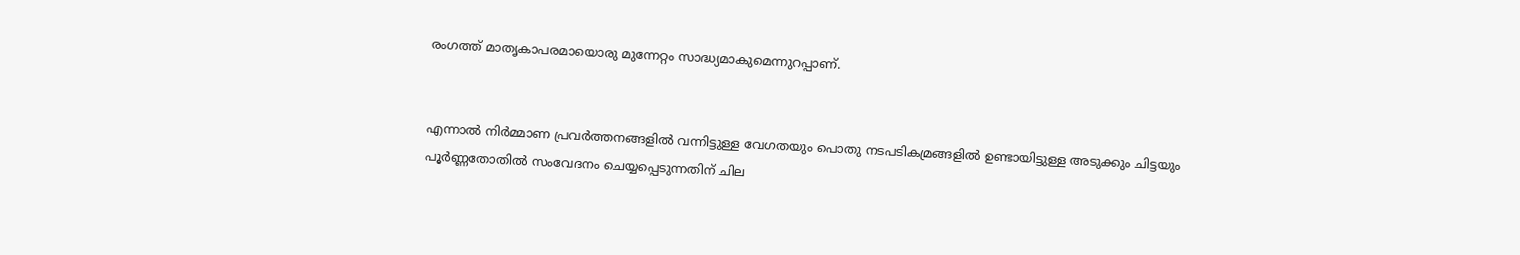രംഗത്ത് മാതൃകാപരമായൊരു മുന്നേറ്റം സാദ്ധ്യമാകുമെന്നുറപ്പാണ്.


എന്നാല്‍ നിര്‍മ്മാണ പ്രവര്‍ത്തനങ്ങളില്‍ വന്നിട്ടുള്ള വേഗതയും പൊതു നടപടികമ്രങ്ങളില്‍ ഉണ്ടായിട്ടുള്ള അടുക്കും ചിട്ടയും പൂര്‍ണ്ണതോതില്‍ സംവേദനം ചെയ്യപ്പെടുന്നതിന് ചില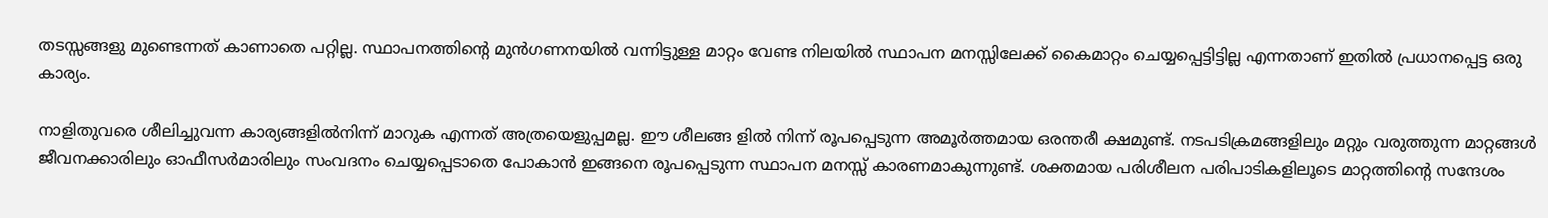തടസ്സങ്ങളു മുണ്ടെന്നത് കാണാതെ പറ്റില്ല. സ്ഥാപനത്തിന്റെ മുന്‍ഗണനയില്‍ വന്നിട്ടുള്ള മാറ്റം വേണ്ട നിലയില്‍ സ്ഥാപന മനസ്സിലേക്ക് കൈമാറ്റം ചെയ്യപ്പെട്ടിട്ടില്ല എന്നതാണ് ഇതില്‍ പ്രധാനപ്പെട്ട ഒരു കാര്യം.

നാളിതുവരെ ശീലിച്ചുവന്ന കാര്യങ്ങളില്‍നിന്ന് മാറുക എന്നത് അത്രയെളുപ്പമല്ല. ഈ ശീലങ്ങ ളില്‍ നിന്ന് രൂപപ്പെടുന്ന അമൂര്‍ത്തമായ ഒരന്തരീ ക്ഷമുണ്ട്. നടപടിക്രമങ്ങളിലും മറ്റും വരുത്തുന്ന മാറ്റങ്ങള്‍ ജീവനക്കാരിലും ഓഫീസര്‍മാരിലും സംവദനം ചെയ്യപ്പെടാതെ പോകാന്‍ ഇങ്ങനെ രൂപപ്പെടുന്ന സ്ഥാപന മനസ്സ് കാരണമാകുന്നുണ്ട്. ശക്തമായ പരിശീലന പരിപാടികളിലൂടെ മാറ്റത്തിന്റെ സന്ദേശം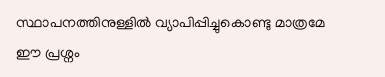സ്ഥാപനത്തിനുള്ളില്‍ വ്യാപിപ്പിച്ചുകൊണ്ടു മാത്രമേ ഈ പ്രശ്നം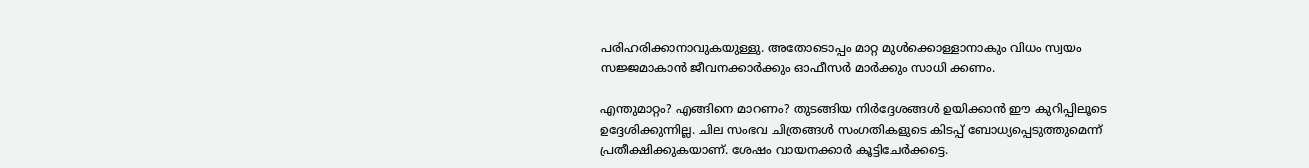പരിഹരിക്കാനാവുകയുള്ളു. അതോടൊപ്പം മാറ്റ മുള്‍ക്കൊള്ളാനാകും വിധം സ്വയം സജ്ജമാകാന്‍ ജീവനക്കാര്‍ക്കും ഓഫീസര്‍ മാര്‍ക്കും സാധി ക്കണം.

എന്തുമാറ്റം? എങ്ങിനെ മാറണം? തുടങ്ങിയ നിര്‍ദ്ദേശങ്ങള്‍ ഉയിക്കാന്‍ ഈ കുറിപ്പിലൂടെ ഉദ്ദേശിക്കുന്നില്ല. ചില സംഭവ ചിത്രങ്ങള്‍ സംഗതികളുടെ കിടപ്പ് ബോധ്യപ്പെടുത്തുമെന്ന് പ്രതീക്ഷിക്കുകയാണ്. ശേഷം വായനക്കാര്‍ കൂട്ടിചേര്‍ക്കട്ടെ.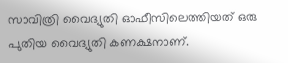സാവിത്രി വൈദ്യുതി ഓഫീസിലെത്തിയത് ഒരു പുതിയ വൈദ്യുതി കണക്ഷനാണ്.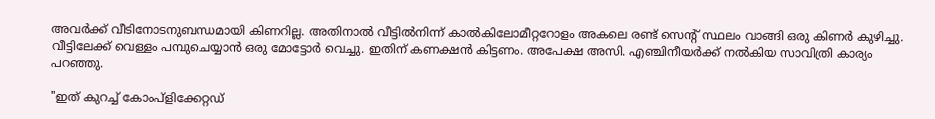അവര്‍ക്ക് വീടിനോടനുബന്ധമായി കിണറില്ല. അതിനാല്‍ വീട്ടില്‍നിന്ന് കാല്‍കിലോമീറ്ററോളം അകലെ രണ്ട് സെന്റ് സ്ഥലം വാങ്ങി ഒരു കിണര്‍ കുഴിച്ചു. വീട്ടിലേക്ക് വെള്ളം പമ്പുചെയ്യാന്‍ ഒരു മോട്ടോര്‍ വെച്ചു. ഇതിന് കണക്ഷന്‍ കിട്ടണം. അപേക്ഷ അസി. എഞ്ചിനീയര്‍ക്ക് നല്‍കിയ സാവിത്രി കാര്യം പറഞ്ഞു.

"ഇത് കുറച്ച് കോംപ്ളിക്കേറ്റഡ്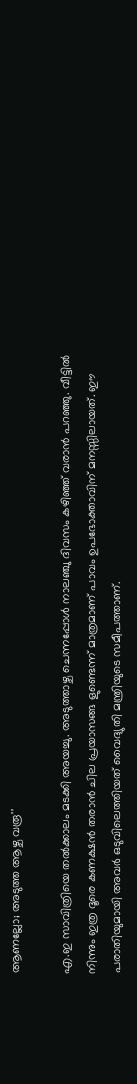ആണല്ലോ; അടുത്ത ആഴ്ച വരൂ''

എ.ഇ സാവിത്രിയെ തല്‍ക്കാലം മടക്കി അയച്ചു. അടുത്താഴ്ച ചെന്നപ്പോള്‍ നാലഞ്ചു ദിവസം കഴിഞ്ഞ് വരാന്‍ പറഞ്ഞു. വീട്ടില്‍ നിന്നും ഇത്ര ദൂരെ കണക്ഷന്‍ തരാന്‍ ചില പ്രയാസങ്ങ ളുണ്ടെന്ന് മാത്രമാണ് പാവം ഉപഭോക്താവിന് മനസ്സിലായത്. ഈ പരാതിയുമായി അവര്‍ ഒടുവിലെത്തിയത് വൈദ്യുതി മന്ത്രിയുടെ സമീപത്താണ്.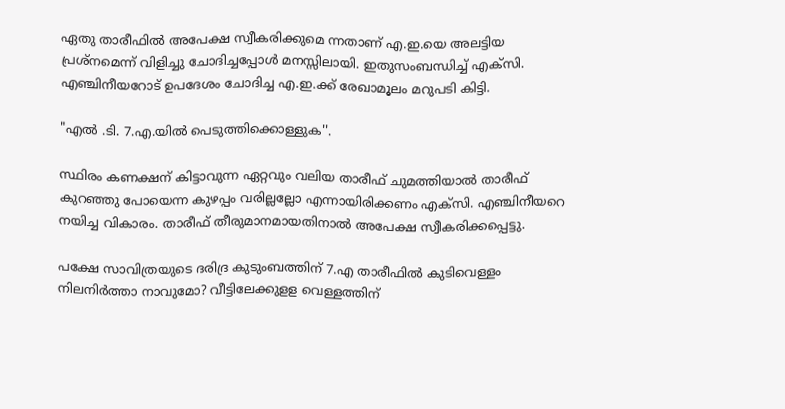ഏതു താരീഫില്‍ അപേക്ഷ സ്വീകരിക്കുമെ ന്നതാണ് എ.ഇ.യെ അലട്ടിയ പ്രശ്നമെന്ന് വിളിച്ചു ചോദിച്ചപ്പോള്‍ മനസ്സിലായി. ഇതുസംബന്ധിച്ച് എക്സി. എഞ്ചിനീയറോട് ഉപദേശം ചോദിച്ച എ.ഇ.ക്ക് രേഖാമൂലം മറുപടി കിട്ടി.

"എല്‍ .ടി. 7.എ.യില്‍ പെടുത്തിക്കൊള്ളുക''.

സ്ഥിരം കണക്ഷന് കിട്ടാവുന്ന ഏറ്റവും വലിയ താരീഫ് ചുമത്തിയാല്‍ താരീഫ് കുറഞ്ഞു പോയെന്ന കുഴപ്പം വരില്ലല്ലോ എന്നായിരിക്കണം എക്സി. എഞ്ചിനീയറെ നയിച്ച വികാരം. താരീഫ് തീരുമാനമായതിനാല്‍ അപേക്ഷ സ്വീകരിക്കപ്പെട്ടു.

പക്ഷേ സാവിത്രയുടെ ദരിദ്ര കുടുംബത്തിന് 7.എ താരീഫില്‍ കുടിവെള്ളം നിലനിര്‍ത്താ നാവുമോ? വീട്ടിലേക്കുളള വെള്ളത്തിന്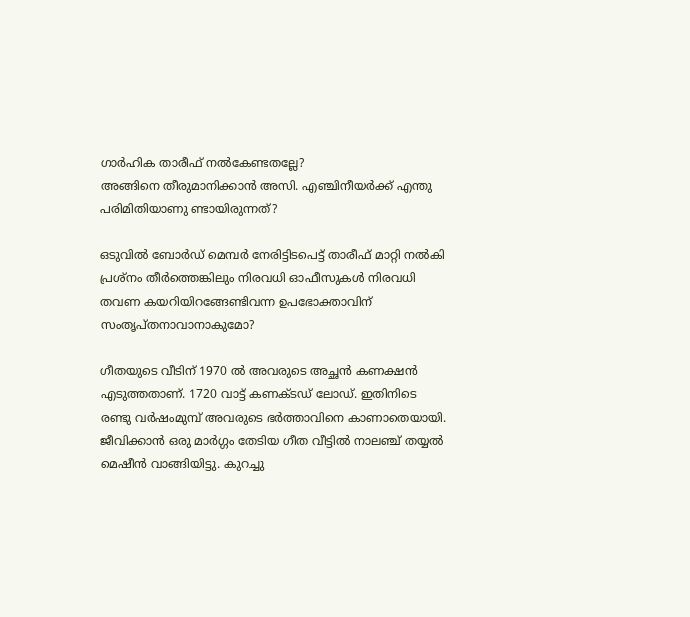ഗാര്‍ഹിക താരീഫ് നല്‍കേണ്ടതല്ലേ?
അങ്ങിനെ തീരുമാനിക്കാന്‍ അസി. എഞ്ചിനീയര്‍ക്ക് എന്തു പരിമിതിയാണു ണ്ടായിരുന്നത്?

ഒടുവില്‍ ബോര്‍ഡ് മെമ്പര്‍ നേരിട്ടിടപെട്ട് താരീഫ് മാറ്റി നല്‍കി പ്രശ്നം തീര്‍ത്തെങ്കിലും നിരവധി ഓഫീസുകള്‍ നിരവധി തവണ കയറിയിറങ്ങേണ്ടിവന്ന ഉപഭോക്താവിന് സംതൃപ്തനാവാനാകുമോ?

ഗീതയുടെ വീടിന് 1970 ല്‍ അവരുടെ അച്ഛന്‍ കണക്ഷന്‍ എടുത്തതാണ്. 1720 വാട്ട് കണക്ടഡ് ലോഡ്. ഇതിനിടെ രണ്ടു വര്‍ഷംമുമ്പ് അവരുടെ ഭര്‍ത്താവിനെ കാണാതെയായി. ജീവിക്കാന്‍ ഒരു മാര്‍ഗ്ഗം തേടിയ ഗീത വീട്ടില്‍ നാലഞ്ച് തയ്യല്‍ മെഷീന്‍ വാങ്ങിയിട്ടു. കുറച്ചു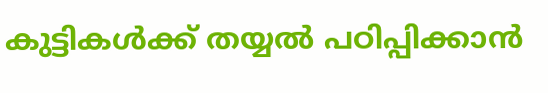കുട്ടികള്‍ക്ക് തയ്യല്‍ പഠിപ്പിക്കാന്‍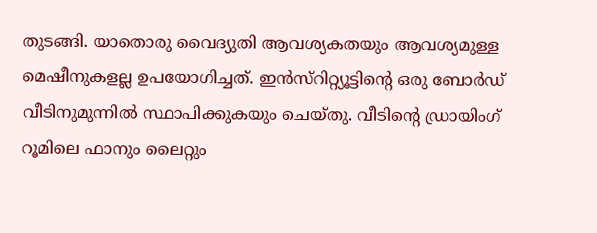തുടങ്ങി. യാതൊരു വൈദ്യുതി ആവശ്യകതയും ആവശ്യമുള്ള മെഷീനുകളല്ല ഉപയോഗിച്ചത്. ഇന്‍സ്റിറ്റ്യൂട്ടിന്റെ ഒരു ബോര്‍ഡ് വീടിനുമുന്നില്‍ സ്ഥാപിക്കുകയും ചെയ്തു. വീടിന്റെ ഡ്രായിംഗ് റൂമിലെ ഫാനും ലൈറ്റും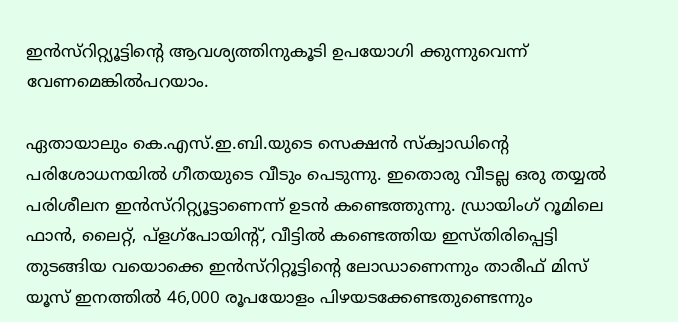ഇന്‍സ്റിറ്റ്യൂട്ടിന്റെ ആവശ്യത്തിനുകൂടി ഉപയോഗി ക്കുന്നുവെന്ന് വേണമെങ്കില്‍പറയാം.

ഏതായാലും കെ.എസ്.ഇ.ബി.യുടെ സെക്ഷന്‍ സ്ക്വാഡിന്റെ പരിശോധനയില്‍ ഗീതയുടെ വീടും പെടുന്നു. ഇതൊരു വീടല്ല ഒരു തയ്യല്‍ പരിശീലന ഇന്‍സ്റിറ്റ്യൂട്ടാണെന്ന് ഉടന്‍ കണ്ടെത്തുന്നു. ഡ്രായിംഗ് റൂമിലെ ഫാന്‍, ലൈറ്റ്, പ്ളഗ്പോയിന്റ്, വീട്ടില്‍ കണ്ടെത്തിയ ഇസ്തിരിപ്പെട്ടി തുടങ്ങിയ വയൊക്കെ ഇന്‍സ്റിറ്റൂട്ടിന്റെ ലോഡാണെന്നും താരീഫ് മിസ് യൂസ് ഇനത്തില്‍ 46,000 രൂപയോളം പിഴയടക്കേണ്ടതുണ്ടെന്നും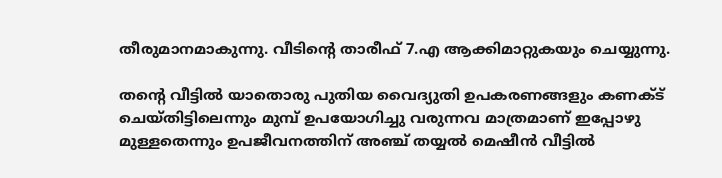തീരുമാനമാകുന്നു. വീടിന്റെ താരീഫ് 7.എ ആക്കിമാറ്റുകയും ചെയ്യുന്നു.

തന്റെ വീട്ടില്‍ യാതൊരു പുതിയ വൈദ്യുതി ഉപകരണങ്ങളും കണക്ട് ചെയ്തിട്ടിലെന്നും മുമ്പ് ഉപയോഗിച്ചു വരുന്നവ മാത്രമാണ് ഇപ്പോഴു മുള്ളതെന്നും ഉപജീവനത്തിന് അഞ്ച് തയ്യല്‍ മെഷീന്‍ വീട്ടില്‍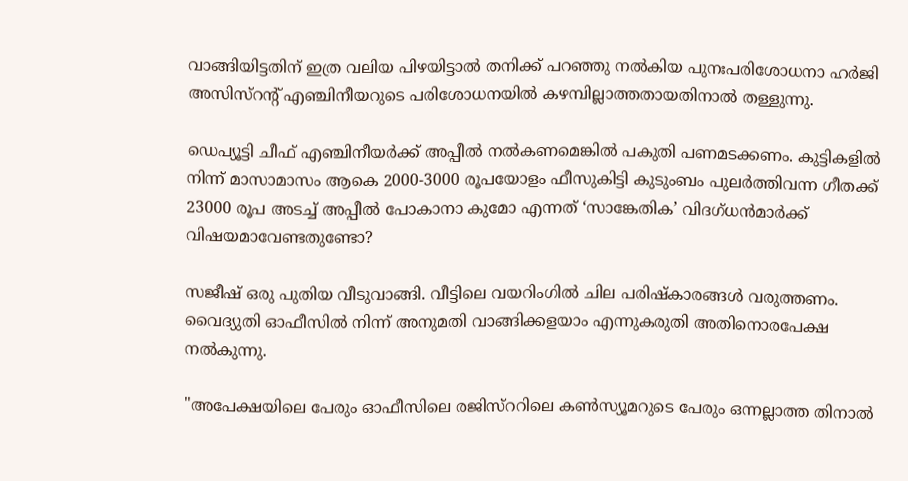വാങ്ങിയിട്ടതിന് ഇത്ര വലിയ പിഴയിട്ടാല്‍ തനിക്ക് പറഞ്ഞു നല്‍കിയ പുനഃപരിശോധനാ ഹര്‍ജി അസിസ്റന്റ് എഞ്ചിനീയറുടെ പരിശോധനയില്‍ കഴമ്പില്ലാത്തതായതിനാല്‍ തള്ളുന്നു.

ഡെപ്യൂട്ടി ചീഫ് എഞ്ചിനീയര്‍ക്ക് അപ്പീല്‍ നല്‍കണമെങ്കില്‍ പകുതി പണമടക്കണം. കുട്ടികളില്‍ നിന്ന് മാസാമാസം ആകെ 2000-3000 രൂപയോളം ഫീസുകിട്ടി കുടുംബം പുലര്‍ത്തിവന്ന ഗീതക്ക് 23000 രൂപ അടച്ച് അപ്പീല്‍ പോകാനാ കുമോ എന്നത് ‘സാങ്കേതിക’ വിദഗ്ധന്‍മാര്‍ക്ക് വിഷയമാവേണ്ടതുണ്ടോ?

സജീഷ് ഒരു പുതിയ വീടുവാങ്ങി. വീട്ടിലെ വയറിംഗില്‍ ചില പരിഷ്കാരങ്ങള്‍ വരുത്തണം. വൈദ്യുതി ഓഫീസില്‍ നിന്ന് അനുമതി വാങ്ങിക്കളയാം എന്നുകരുതി അതിനൊരപേക്ഷ നല്‍കുന്നു.

"അപേക്ഷയിലെ പേരും ഓഫീസിലെ രജിസ്ററിലെ കണ്‍സ്യൂമറുടെ പേരും ഒന്നല്ലാത്ത തിനാല്‍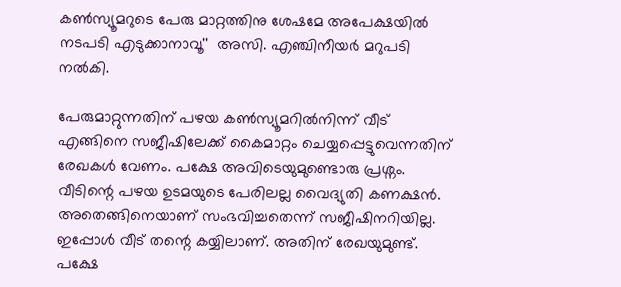കണ്‍സ്യൂമറുടെ പേരു മാറ്റത്തിനു ശേഷമേ അപേക്ഷയില്‍ നടപടി എടുക്കാനാവൂ''  അസി. എഞ്ചിനീയര്‍ മറുപടി നല്‍കി.

പേരുമാറ്റുന്നതിന് പഴയ കണ്‍സ്യൂമറില്‍നിന്ന് വീട് എങ്ങിനെ സജീഷിലേക്ക് കൈമാറ്റം ചെയ്യപ്പെട്ടുവെന്നതിന് രേഖകള്‍ വേണം. പക്ഷേ അവിടെയുമുണ്ടൊരു പ്രശ്നം. വീടിന്റെ പഴയ ഉടമയുടെ പേരിലല്ല വൈദ്യുതി കണക്ഷന്‍. അതെങ്ങിനെയാണ് സംഭവിച്ചതെന്ന് സജീഷിനറിയില്ല. ഇപ്പോള്‍ വീട് തന്റെ കയ്യിലാണ്. അതിന് രേഖയുമുണ്ട്. പക്ഷേ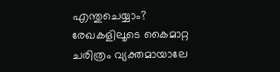എന്തുചെയ്യാം? രേഖകളിലൂടെ കൈമാറ്റ ചരിത്രം വ്യക്തമായാലേ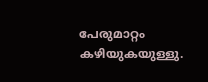പേരുമാറ്റം കഴിയുകയുള്ളു.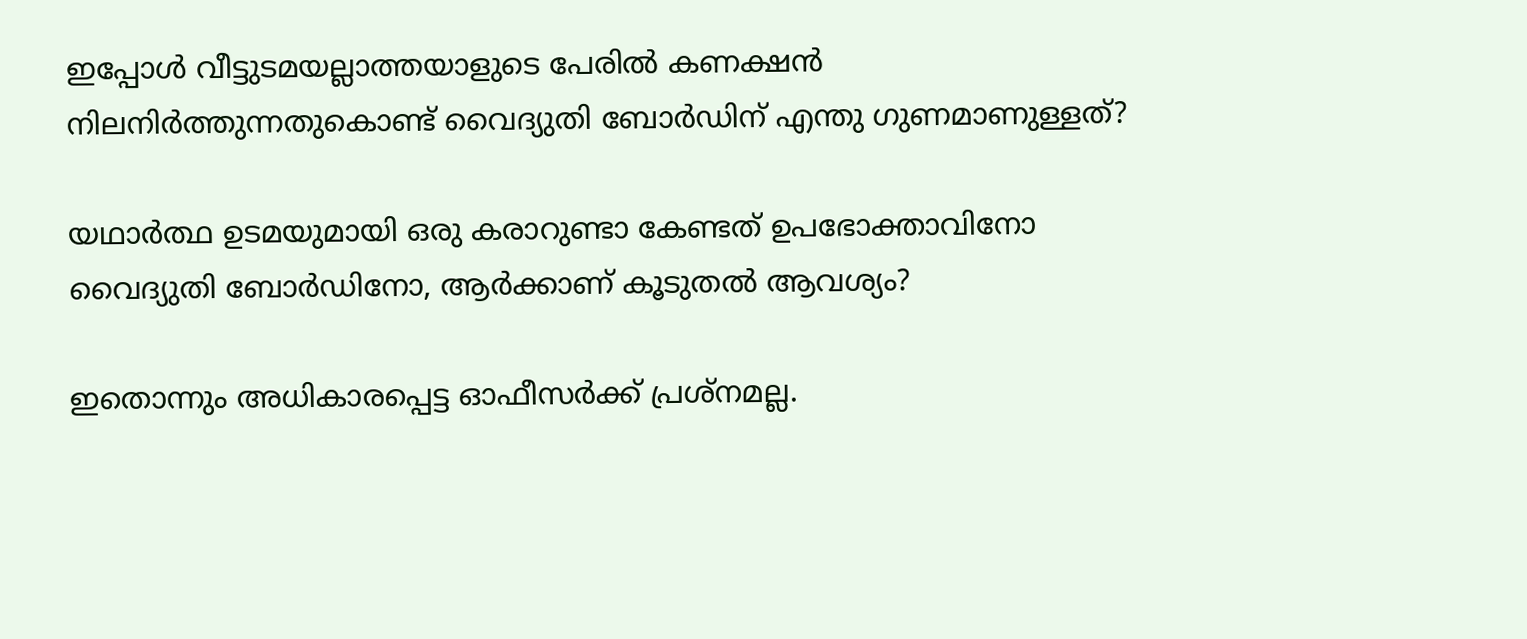ഇപ്പോള്‍ വീട്ടുടമയല്ലാത്തയാളുടെ പേരില്‍ കണക്ഷന്‍ നിലനിര്‍ത്തുന്നതുകൊണ്ട് വൈദ്യുതി ബോര്‍ഡിന് എന്തു ഗുണമാണുള്ളത്?

യഥാര്‍ത്ഥ ഉടമയുമായി ഒരു കരാറുണ്ടാ കേണ്ടത് ഉപഭോക്താവിനോ വൈദ്യുതി ബോര്‍ഡിനോ, ആര്‍ക്കാണ് കൂടുതല്‍ ആവശ്യം?

ഇതൊന്നും അധികാരപ്പെട്ട ഓഫീസര്‍ക്ക് പ്രശ്നമല്ല.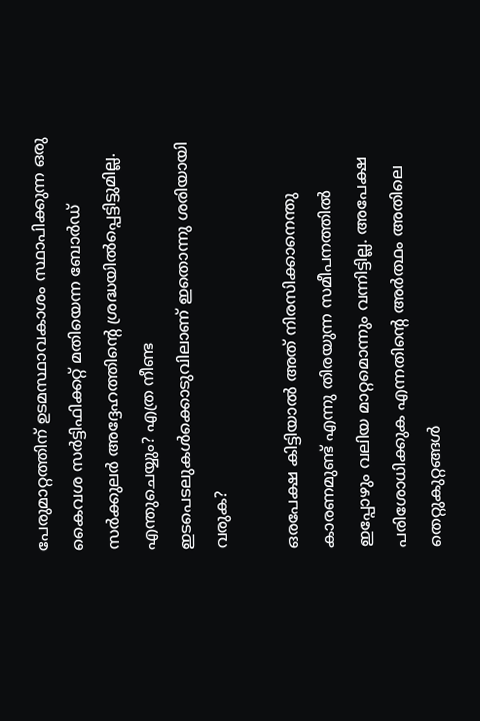പേരുമാറ്റത്തിന് ഉടമസ്ഥാവകാശം സ്ഥാപിക്കുന്ന ഒരു കൈവശ സര്‍ട്ടിഫിക്കറ്റ് മതിയെന്ന ബോര്‍ഡ് സര്‍ക്കുലര്‍ അദ്ദേഹത്തിന്റെ ശ്രദ്ധയില്‍പ്പെട്ടിട്ടുമില്ല. എന്തുചെയ്യും? എത്ര നീണ്ട ഇടപെടലുകള്‍ക്കൊടുവിലാണ് ഇതൊന്നു ശരിയായി വരുക?

ഒരപേക്ഷ കിട്ടിയാല്‍ അത് നിരസിക്കാനെന്തു കാരണമുണ്ട് എന്നു തിരയുന്ന സമീപനത്തില്‍ ഇപ്പോഴും വലിയ മാറ്റമൊന്നും വന്നിട്ടില്ല. അപേക്ഷ പരിശോധിക്കുക എന്നതിന്റെ അര്‍ത്ഥം അതിലെ തെറ്റുകുറ്റങ്ങള്‍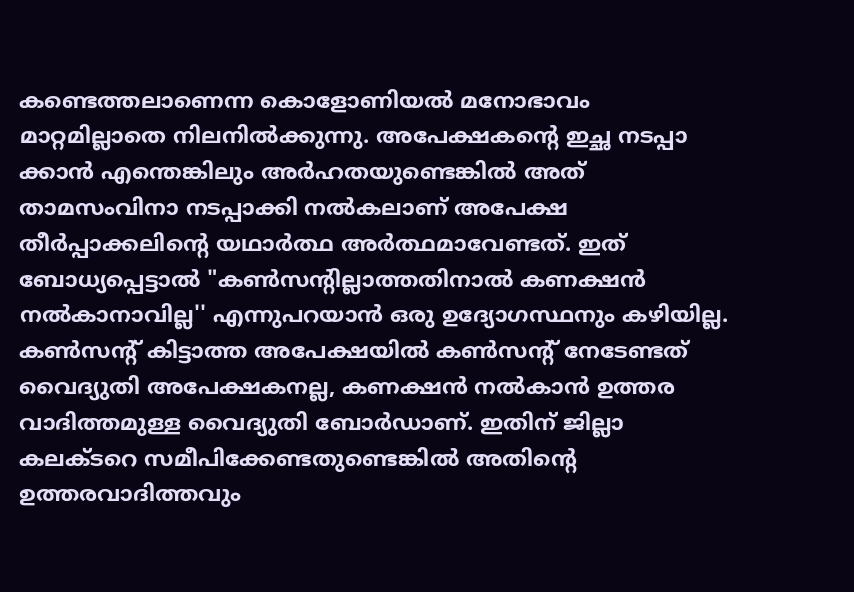കണ്ടെത്തലാണെന്ന കൊളോണിയല്‍ മനോഭാവം മാറ്റമില്ലാതെ നിലനില്‍ക്കുന്നു. അപേക്ഷകന്റെ ഇച്ഛ നടപ്പാ ക്കാന്‍ എന്തെങ്കിലും അര്‍ഹതയുണ്ടെങ്കില്‍ അത് താമസംവിനാ നടപ്പാക്കി നല്‍കലാണ് അപേക്ഷ തീര്‍പ്പാക്കലിന്റെ യഥാര്‍ത്ഥ അര്‍ത്ഥമാവേണ്ടത്. ഇത് ബോധ്യപ്പെട്ടാല്‍ "കണ്‍സന്റില്ലാത്തതിനാല്‍ കണക്ഷന്‍ നല്‍കാനാവില്ല'' എന്നുപറയാന്‍ ഒരു ഉദ്യോഗസ്ഥനും കഴിയില്ല. കണ്‍സന്റ് കിട്ടാത്ത അപേക്ഷയില്‍ കണ്‍സന്റ് നേടേണ്ടത് വൈദ്യുതി അപേക്ഷകനല്ല, കണക്ഷന്‍ നല്‍കാന്‍ ഉത്തര വാദിത്തമുള്ള വൈദ്യുതി ബോര്‍ഡാണ്. ഇതിന് ജില്ലാ കലക്ടറെ സമീപിക്കേണ്ടതുണ്ടെങ്കില്‍ അതിന്റെ ഉത്തരവാദിത്തവും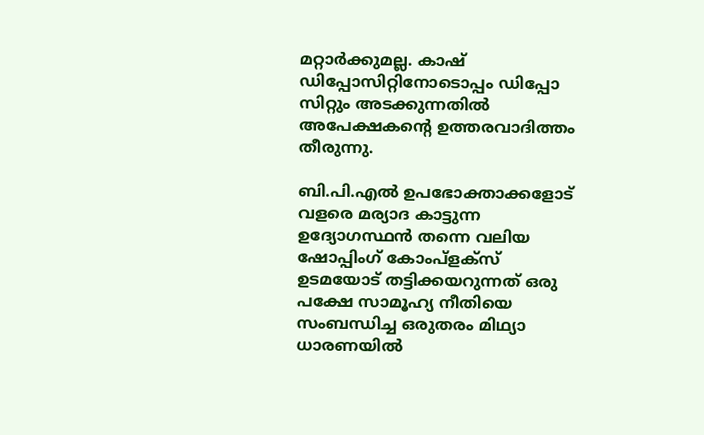മറ്റാര്‍ക്കുമല്ല. കാഷ് ഡിപ്പോസിറ്റിനോടൊപ്പം ഡിപ്പോ സിറ്റും അടക്കുന്നതില്‍ അപേക്ഷകന്റെ ഉത്തരവാദിത്തം തീരുന്നു.

ബി.പി.എല്‍ ഉപഭോക്താക്കളോട് വളരെ മര്യാദ കാട്ടുന്ന ഉദ്യോഗസ്ഥന്‍ തന്നെ വലിയ ഷോപ്പിംഗ് കോംപ്ളക്സ് ഉടമയോട് തട്ടിക്കയറുന്നത് ഒരു പക്ഷേ സാമൂഹ്യ നീതിയെ സംബന്ധിച്ച ഒരുതരം മിഥ്യാ ധാരണയില്‍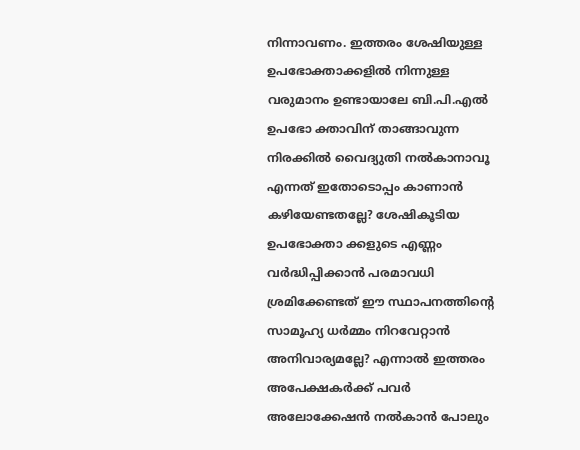നിന്നാവണം. ഇത്തരം ശേഷിയുള്ള ഉപഭോക്താക്കളില്‍ നിന്നുള്ള വരുമാനം ഉണ്ടായാലേ ബി.പി.എല്‍ ഉപഭോ ക്താവിന് താങ്ങാവുന്ന നിരക്കില്‍ വൈദ്യുതി നല്‍കാനാവൂ എന്നത് ഇതോടൊപ്പം കാണാന്‍ കഴിയേണ്ടതല്ലേ? ശേഷികൂടിയ ഉപഭോക്താ ക്കളുടെ എണ്ണം വര്‍ദ്ധിപ്പിക്കാന്‍ പരമാവധി ശ്രമിക്കേണ്ടത് ഈ സ്ഥാപനത്തിന്റെ സാമൂഹ്യ ധര്‍മ്മം നിറവേറ്റാന്‍ അനിവാര്യമല്ലേ? എന്നാല്‍ ഇത്തരം അപേക്ഷകര്‍ക്ക് പവര്‍ അലോക്കേഷന്‍ നല്‍കാന്‍ പോലും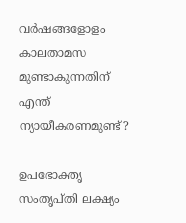വര്‍ഷങ്ങളോളം കാലതാമസ മുണ്ടാകുന്നതിന് എന്ത് ന്യായീകരണമുണ്ട്?

ഉപഭോക്തൃ സംതൃപ്തി ലക്ഷ്യം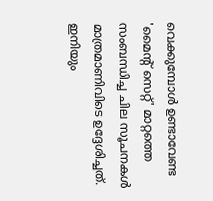വെക്കുമ്പോള്‍ ഉണ്ടാവേണ്ട 'മൈന്റ് സെറ്റ്' മാറ്റത്തെ സംബന്ധിച്ച ചില സൂചനകള്‍ മാത്രമാണിവിടെ ഉദ്ദേശിച്ചത്. ഇനിയും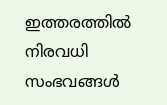ഇത്തരത്തില്‍ നിരവധി സംഭവങ്ങള്‍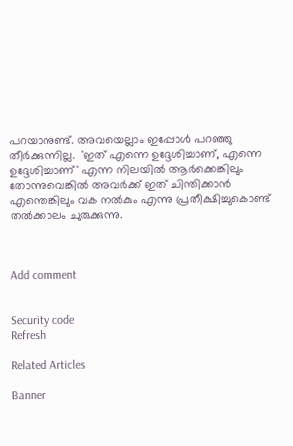പറയാനുണ്ട്. അവയെല്ലാം ഇപ്പോള്‍ പറഞ്ഞു തീര്‍ക്കുന്നില്ല.  'ഇത് എന്നെ ഉദ്ദേശിച്ചാണ്, എന്നെ ഉദ്ദേശിച്ചാണ്' എന്ന നിലയില്‍ ആര്‍ക്കെങ്കിലും തോന്നുവെങ്കില്‍ അവര്‍ക്ക് ഇത് ചിന്തിക്കാന്‍ എന്തെങ്കിലും വക നല്‍കും എന്നു പ്രതീക്ഷിച്ചുകൊണ്ട് തല്‍ക്കാലം ചുരുക്കുന്നു.



Add comment


Security code
Refresh

Related Articles

Banner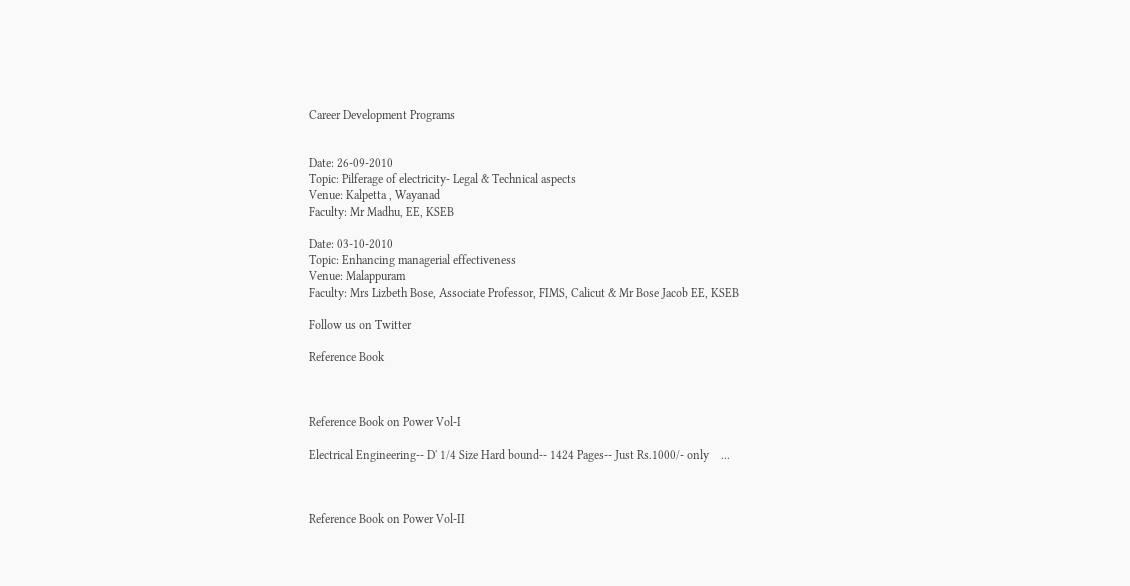Career Development Programs


Date: 26-09-2010
Topic: Pilferage of electricity- Legal & Technical aspects
Venue: Kalpetta , Wayanad
Faculty: Mr Madhu, EE, KSEB

Date: 03-10-2010
Topic: Enhancing managerial effectiveness
Venue: Malappuram
Faculty: Mrs Lizbeth Bose, Associate Professor, FIMS, Calicut & Mr Bose Jacob EE, KSEB

Follow us on Twitter

Reference Book



Reference Book on Power Vol-I

Electrical Engineering-- D' 1/4 Size Hard bound-- 1424 Pages-- Just Rs.1000/- only    ...



Reference Book on Power Vol-II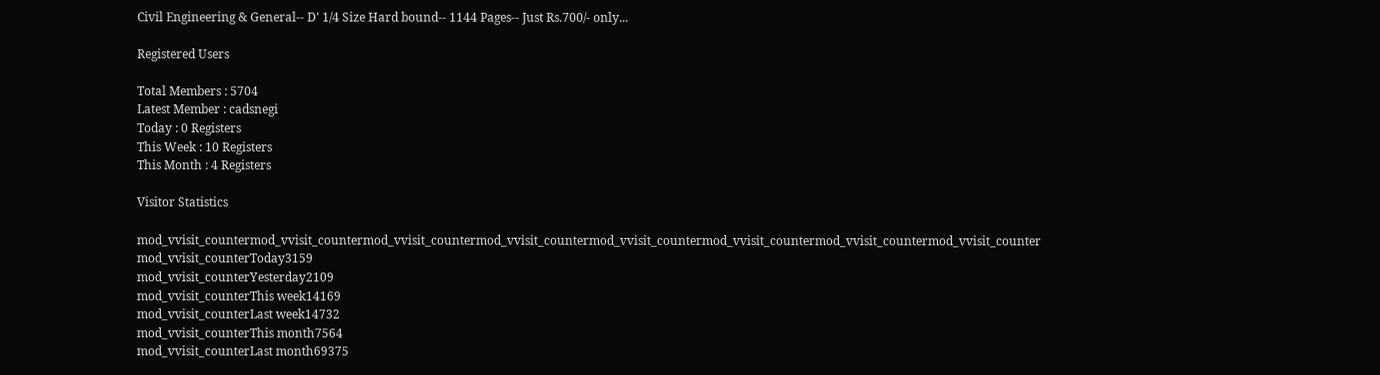Civil Engineering & General-- D' 1/4 Size Hard bound-- 1144 Pages-- Just Rs.700/- only...

Registered Users

Total Members : 5704
Latest Member : cadsnegi
Today : 0 Registers
This Week : 10 Registers
This Month : 4 Registers

Visitor Statistics

mod_vvisit_countermod_vvisit_countermod_vvisit_countermod_vvisit_countermod_vvisit_countermod_vvisit_countermod_vvisit_countermod_vvisit_counter
mod_vvisit_counterToday3159
mod_vvisit_counterYesterday2109
mod_vvisit_counterThis week14169
mod_vvisit_counterLast week14732
mod_vvisit_counterThis month7564
mod_vvisit_counterLast month69375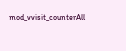mod_vvisit_counterAll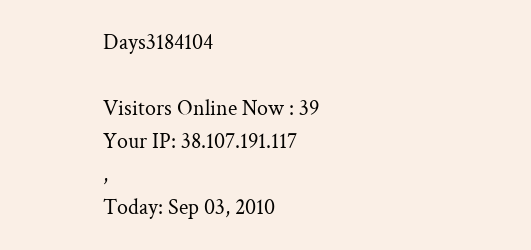Days3184104

Visitors Online Now : 39
Your IP: 38.107.191.117
,
Today: Sep 03, 2010